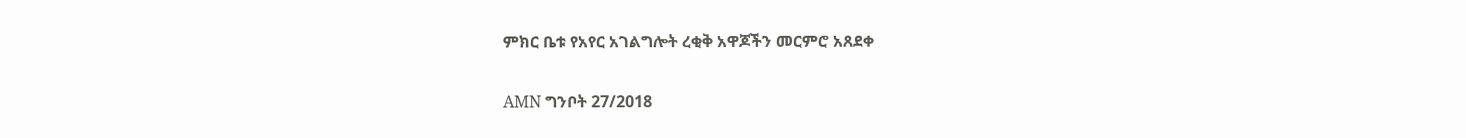ምክር ቤቱ የአየር አገልግሎት ረቂቅ አዋጆችን መርምሮ አጸደቀ

AMN ግንቦት 27/2018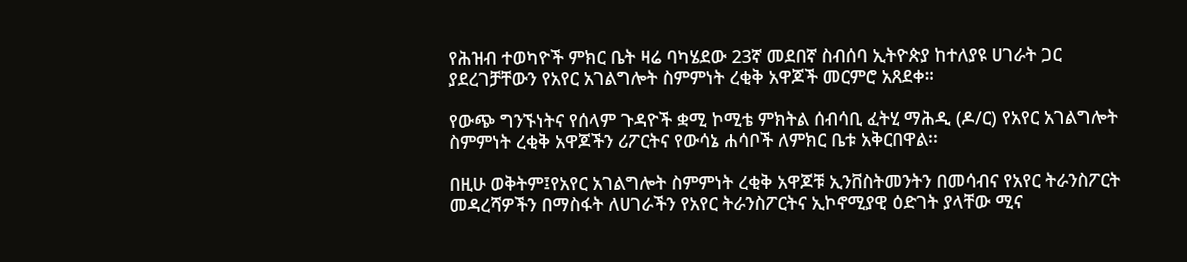የሕዝብ ተወካዮች ምክር ቤት ዛሬ ባካሄደው 23ኛ መደበኛ ስብሰባ ኢትዮጵያ ከተለያዩ ሀገራት ጋር ያደረገቻቸውን የአየር አገልግሎት ስምምነት ረቂቅ አዋጆች መርምሮ አጸደቀ።

የውጭ ግንኙነትና የሰላም ጉዳዮች ቋሚ ኮሚቴ ምክትል ሰብሳቢ ፈትሂ ማሕዲ (ዶ/ር) የአየር አገልግሎት ስምምነት ረቂቅ አዋጆችን ሪፖርትና የውሳኔ ሐሳቦች ለምክር ቤቱ አቅርበዋል፡፡

በዚሁ ወቅትም፤የአየር አገልግሎት ስምምነት ረቂቅ አዋጆቹ ኢንቨስትመንትን በመሳብና የአየር ትራንስፖርት መዳረሻዎችን በማስፋት ለሀገራችን የአየር ትራንስፖርትና ኢኮኖሚያዊ ዕድገት ያላቸው ሚና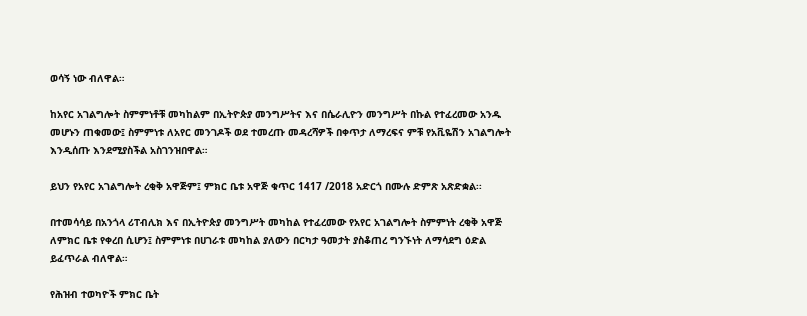ወሳኝ ነው ብለዋል።

ከአየር አገልግሎት ስምምነቶቹ መካከልም በኢትዮጵያ መንግሥትና እና በሴራሊዮን መንግሥት በኩል የተፈረመው አንዱ መሆኑን ጠቁመው፤ ስምምነቱ ለአየር መንገዶች ወደ ተመረጡ መዳረሻዎች በቀጥታ ለማረፍና ምቹ የአቪዬሽን አገልግሎት እንዲሰጡ እንደሚያስችል አስገንዝበዋል።

ይህን የአየር አገልግሎት ረቂቅ አዋጅም፤ ምክር ቤቱ አዋጅ ቁጥር 1417 /2018 አድርጎ በሙሉ ድምጽ አጽድቋል፡፡

በተመሳሳይ በአንጎላ ሪፐብሊክ እና በኢትዮጵያ መንግሥት መካከል የተፈረመው የአየር አገልግሎት ስምምነት ረቂቅ አዋጅ ለምክር ቤቱ የቀረበ ሲሆን፤ ስምምነቱ በሀገራቱ መካከል ያለውን በርካታ ዓመታት ያስቆጠረ ግንኙነት ለማሳደግ ዕድል ይፈጥራል ብለዋል።

የሕዝብ ተወካዮች ምክር ቤት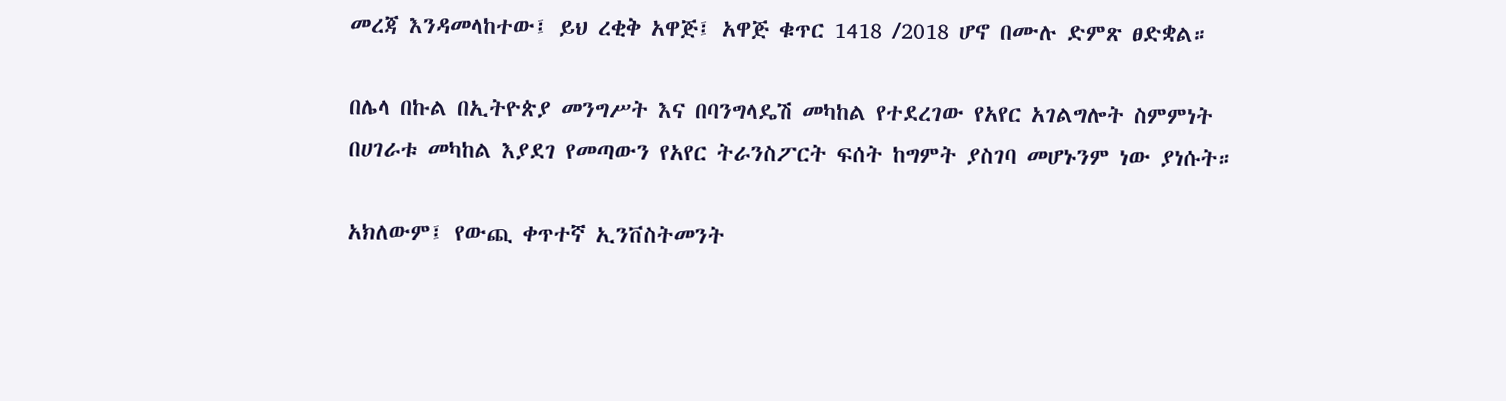መረጃ እንዳመላከተው፤ ይህ ረቂቅ አዋጅ፤ አዋጅ ቁጥር 1418 /2018 ሆኖ በሙሉ ድምጽ ፀድቋል።

በሌላ በኩል በኢትዮጵያ መንግሥት እና በባንግላዴሽ መካከል የተደረገው የአየር አገልግሎት ስምምነት በሀገራቱ መካከል እያደገ የመጣውን የአየር ትራንስፖርት ፍሰት ከግምት ያስገባ መሆኑንም ነው ያነሱት።

አክለውም፤ የውጪ ቀጥተኛ ኢንቨስትመንት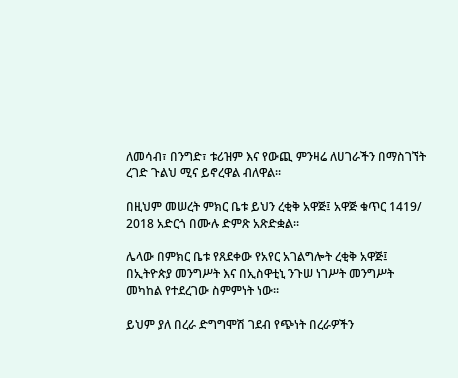ለመሳብ፣ በንግድ፣ ቱሪዝም እና የውጪ ምንዛሬ ለሀገራችን በማስገኘት ረገድ ጉልህ ሚና ይኖረዋል ብለዋል፡፡

በዚህም መሠረት ምክር ቤቱ ይህን ረቂቅ አዋጅ፤ አዋጅ ቁጥር 1419/ 2018 አድርጎ በሙሉ ድምጽ አጽድቋል፡፡

ሌላው በምክር ቤቱ የጸደቀው የአየር አገልግሎት ረቂቅ አዋጅ፤ በኢትዮጵያ መንግሥት እና በኢስዋቲኒ ንጉሠ ነገሥት መንግሥት መካከል የተደረገው ስምምነት ነው።

ይህም ያለ በረራ ድግግሞሽ ገደብ የጭነት በረራዎችን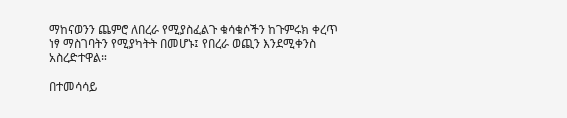ማከናወንን ጨምሮ ለበረራ የሚያስፈልጉ ቁሳቁሶችን ከጉምሩክ ቀረጥ ነፃ ማስገባትን የሚያካትት በመሆኑ፤ የበረራ ወጪን እንደሚቀንስ አስረድተዋል።

በተመሳሳይ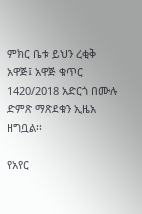ምክር ቤቱ ይህን ረቂቅ አዋጅ፤ አዋጅ ቁጥር 1420/2018 አድርጎ በሙሉ ድምጽ ማጽደቁን ኢዜአ ዘግቧል፡፡

የአየር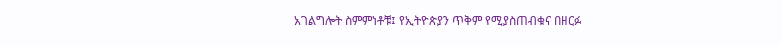አገልግሎት ስምምነቶቹ፤ የኢትዮጵያን ጥቅም የሚያስጠብቁና በዘርፉ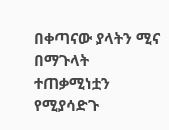በቀጣናው ያላትን ሚና በማጉላት ተጠቃሚነቷን የሚያሳድጉ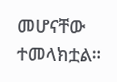መሆናቸው ተመላክቷል።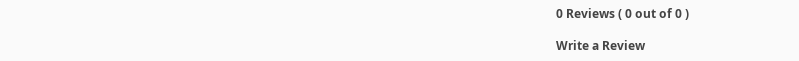0 Reviews ( 0 out of 0 )

Write a Review